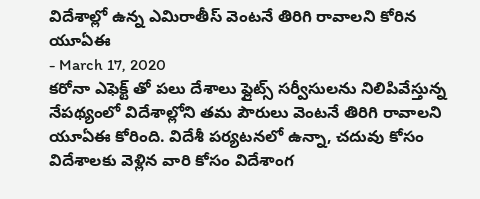విదేశాల్లో ఉన్న ఎమిరాతీస్ వెంటనే తిరిగి రావాలని కోరిన యూఏఈ
- March 17, 2020
కరోనా ఎఫెక్ట్ తో పలు దేశాలు ఫ్లైట్స్ సర్వీసులను నిలిపివేస్తున్న నేపథ్యంలో విదేశాల్లోని తమ పౌరులు వెంటనే తిరిగి రావాలని యూఏఈ కోరింది. విదేశీ పర్యటనలో ఉన్నా, చదువు కోసం విదేశాలకు వెళ్లిన వారి కోసం విదేశాంగ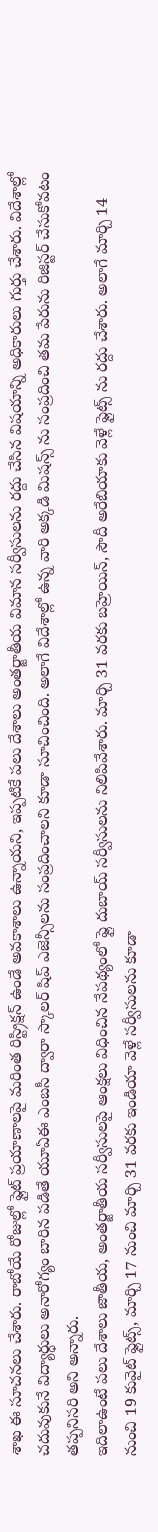శాఖ ఈ సూచనలు చేశారు. రాబోయే రోజుల్లో ఫ్లైట్ ప్రయాణాలపై మరింత రిస్ట్రిక్షన్ ఉండే అవకాశాలు ఉన్నాయని, ఇప్పటికే పలు దేశాలు అంతర్జాతీయ విమాన సర్వీసులను రద్దు చేసిన విషయాన్ని అధికారులు గుర్తు చేశారు. విదేశాల్లో చదువుకునే విద్యార్ధులు అనారోగ్యం బారిన పడితే యూఏఈ ఎంబసీ ద్వారా స్కాలర్ షిప్ ఎజెన్సీలను సంప్రదించాలని కూడా సూచించింది. అలాగే విదేశాల్లో ఉన్న వారి అక్కడి మిషన్స్ ను సంప్రదించి తమ పేరును రిజిస్టర్ చేసుకోవటం తప్పనిసరి అని అన్నారు.
ఇదిలాఉంటే పలు దేశాలు జాతీయ, అంతర్జాతీయ సర్వీసులపై ఆంక్షలు విధించిన నేపథ్యంలో ఫ్లై దుబాయ్ సర్వీసులను నిలిపివేశారు. మార్చి 31 వరకు బహ్రెయిన్, సౌదీ అరేబియాకు వెళ్లే ఫ్లైట్స్ ను రద్దు చేశారు. అలాగే మార్చి 14 నుంచి 19 కువైట్ ఫ్లైట్స్, మార్చి 17 నుంచి మార్చి 31 వరకు ఇండియా వెళ్లే సర్వీసులను కూడా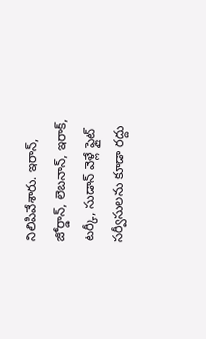నిలిపివేశారు. ఇరాన్, జోర్డాన్, లెబనాన్, ఇరాక్, టర్కీ, సుడాన్ వెళ్లే ఫ్లైట్ సర్వీసులను కూడా రద్దు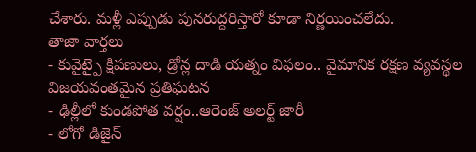చేశారు. మళ్లీ ఎప్పుడు పునరుద్దరిస్తారో కూడా నిర్ణయించలేదు.
తాజా వార్తలు
- కువైట్పై క్షిపణులు, డ్రోన్ల దాడి యత్నం విఫలం.. వైమానిక రక్షణ వ్యవస్థల విజయవంతమైన ప్రతిఘటన
- ఢిల్లీలో కుండపోత వర్షం..ఆరెంజ్ అలర్ట్ జారీ
- లోగో డిజైన్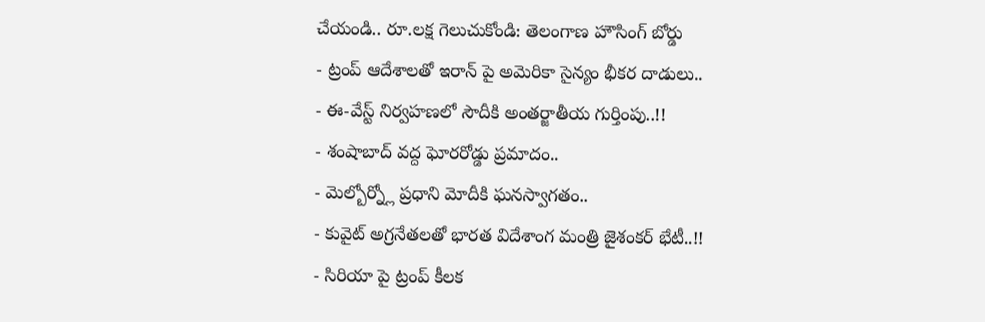చేయండి.. రూ.లక్ష గెలుచుకోండి: తెలంగాణ హౌసింగ్ బోర్డు
- ట్రంప్ ఆదేశాలతో ఇరాన్ పై అమెరికా సైన్యం భీకర దాడులు..
- ఈ-వేస్ట్ నిర్వహణలో సౌదీకి అంతర్జాతీయ గుర్తింపు..!!
- శంషాబాద్ వద్ద ఘోరరోడ్డు ప్రమాదం..
- మెల్బోర్న్లో ప్రధాని మోదీకి ఘనస్వాగతం..
- కువైట్ అగ్రనేతలతో భారత విదేశాంగ మంత్రి జైశంకర్ భేటీ..!!
- సిరియా పై ట్రంప్ కీలక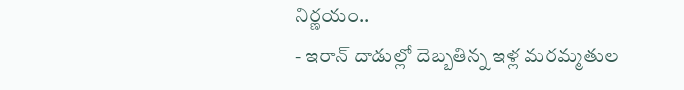నిర్ణయం..
- ఇరాన్ దాడుల్లో దెబ్బతిన్న ఇళ్ల మరమ్మతుల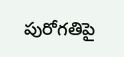పురోగతిపై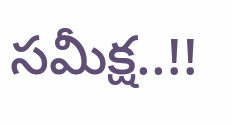సమీక్ష..!!